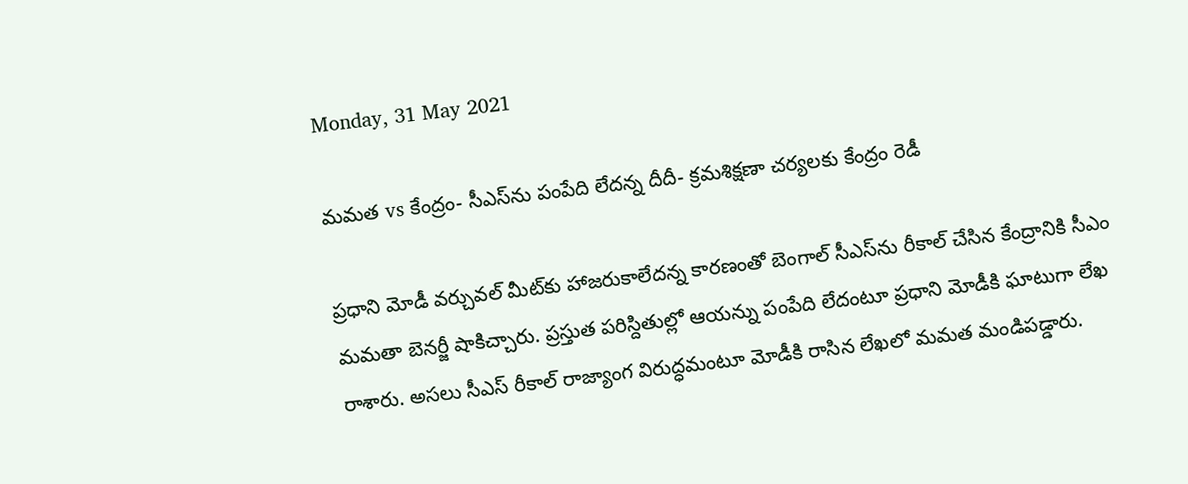Monday, 31 May 2021

మమత vs కేంద్రం- సీఎస్‌ను పంపేది లేదన్న దీదీ- క్రమశిక్షణా చర్యలకు కేంద్రం రెడీ

ప్రధాని మోడీ వర్చువల్ మీట్‌కు హాజరుకాలేదన్న కారణంతో బెంగాల్‌ సీఎస్‌ను రీకాల్ చేసిన కేంద్రానికి సీఎం మమతా బెనర్జీ షాకిచ్చారు. ప్రస్తుత పరిస్దితుల్లో ఆయన్ను పంపేది లేదంటూ ప్రధాని మోడీకి ఘాటుగా లేఖ రాశారు. అసలు సీఎస్ రీకాల్‌ రాజ్యాంగ విరుద్ధమంటూ మోడీకి రాసిన లేఖలో మమత మండిపడ్డారు.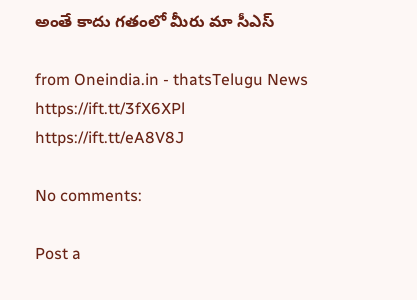అంతే కాదు గతంలో మీరు మా సీఎస్‌

from Oneindia.in - thatsTelugu News https://ift.tt/3fX6XPl
https://ift.tt/eA8V8J

No comments:

Post a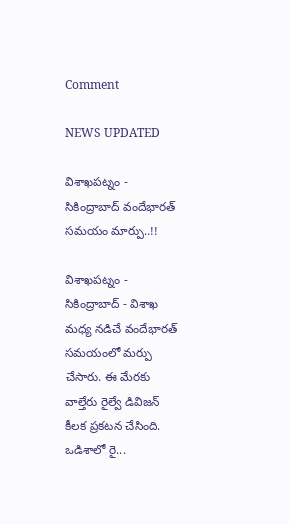Comment

NEWS UPDATED

విశాఖపట్నం - సికింద్రాబాద్ వందేభారత్ సమయం మార్పు..!!

విశాఖపట్నం - సికింద్రాబాద్ - విశాఖ మధ్య నడిచే వందేభారత్ సమయంలో మర్పు చేసారు. ఈ మేరకు వాల్తేరు రైల్వే డివిజన్ కీలక ప్రకటన చేసింది. ఒడిశాలో రై...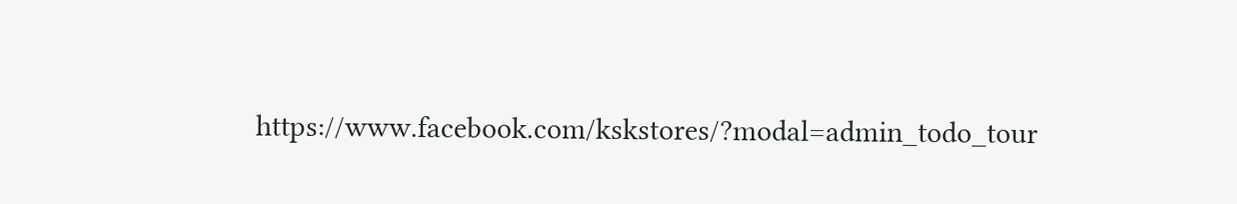https://www.facebook.com/kskstores/?modal=admin_todo_tour